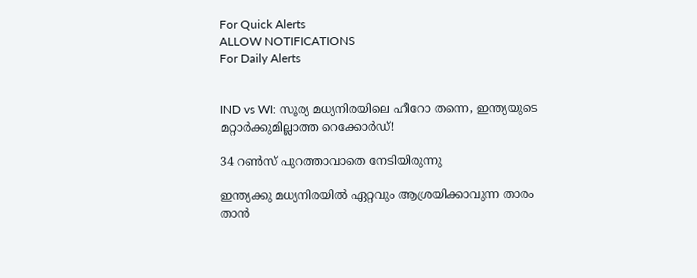For Quick Alerts
ALLOW NOTIFICATIONS
For Daily Alerts


IND vs WI: സൂര്യ മധ്യനിരയിലെ ഹീറോ തന്നെ, ഇന്ത്യയുടെ മറ്റാര്‍ക്കുമില്ലാത്ത റെക്കോര്‍ഡ്!

34 റണ്‍സ് പുറത്താവാതെ നേടിയിരുന്നു

ഇന്ത്യക്കു മധ്യനിരയില്‍ ഏറ്റവും ആശ്രയിക്കാവുന്ന താരം താന്‍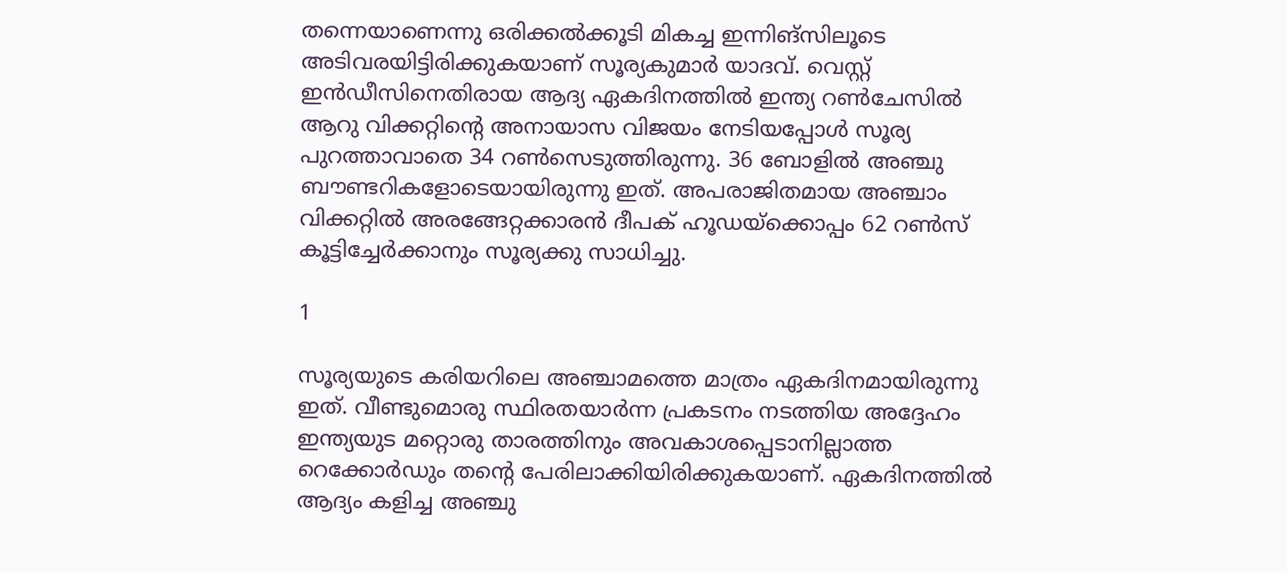തന്നെയാണെന്നു ഒരിക്കല്‍ക്കൂടി മികച്ച ഇന്നിങ്‌സിലൂടെ അടിവരയിട്ടിരിക്കുകയാണ് സൂര്യകുമാര്‍ യാദവ്. വെസ്റ്റ് ഇന്‍ഡീസിനെതിരായ ആദ്യ ഏകദിനത്തില്‍ ഇന്ത്യ റണ്‍ചേസില്‍ ആറു വിക്കറ്റിന്റെ അനായാസ വിജയം നേടിയപ്പോള്‍ സൂര്യ പുറത്താവാതെ 34 റണ്‍സെടുത്തിരുന്നു. 36 ബോളില്‍ അഞ്ചു ബൗണ്ടറികളോടെയായിരുന്നു ഇത്. അപരാജിതമായ അഞ്ചാം വിക്കറ്റില്‍ അരങ്ങേറ്റക്കാരന്‍ ദീപക് ഹൂഡയ്‌ക്കൊപ്പം 62 റണ്‍സ് കൂട്ടിച്ചേര്‍ക്കാനും സൂര്യക്കു സാധിച്ചു.

1

സൂര്യയുടെ കരിയറിലെ അഞ്ചാമത്തെ മാത്രം ഏകദിനമായിരുന്നു ഇത്. വീണ്ടുമൊരു സ്ഥിരതയാര്‍ന്ന പ്രകടനം നടത്തിയ അദ്ദേഹം ഇന്ത്യയുട മറ്റൊരു താരത്തിനും അവകാശപ്പെടാനില്ലാത്ത റെക്കോര്‍ഡും തന്റെ പേരിലാക്കിയിരിക്കുകയാണ്. ഏകദിനത്തില്‍ ആദ്യം കളിച്ച അഞ്ചു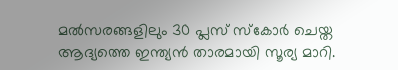മല്‍സരങ്ങളിലും 30 പ്ലസ് സ്‌കോര്‍ ചെയ്ത ആദ്യത്തെ ഇന്ത്യന്‍ താരമായി സൂര്യ മാറി.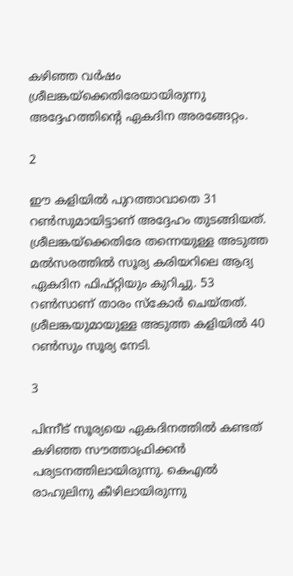കഴിഞ്ഞ വര്‍ഷം ശ്രീലങ്കയ്‌ക്കെതിരേയായിരുന്നു അദ്ദേഹത്തിന്റെ ഏകദിന അരങ്ങേറ്റം.

2

ഈ കളിയില്‍ പുറത്താവാതെ 31 റണ്‍സുമായിട്ടാണ് അദ്ദേഹം തുടങ്ങിയത്. ശ്രീലങ്കയ്‌ക്കെതിരേ തന്നെയുള്ള അടുത്ത മല്‍സരത്തില്‍ സൂര്യ കരിയറിലെ ആദ്യ ഏകദിന ഫിഫ്റ്റിയും കുറിച്ചു. 53 റണ്‍സാണ് താരം സ്‌കോര്‍ ചെയ്തത്. ശ്രീലങ്കയുമായുള്ള അടുത്ത കളിയില്‍ 40 റണ്‍സും സൂര്യ നേടി.

3

പിന്നീട് സൂര്യയെ ഏകദിനത്തില്‍ കണ്ടത് കഴിഞ്ഞ സൗത്താഫ്രിക്കന്‍ പര്യടനത്തിലായിരുന്നു. കെഎല്‍ രാഹുലിനു കീഴിലായിരുന്നു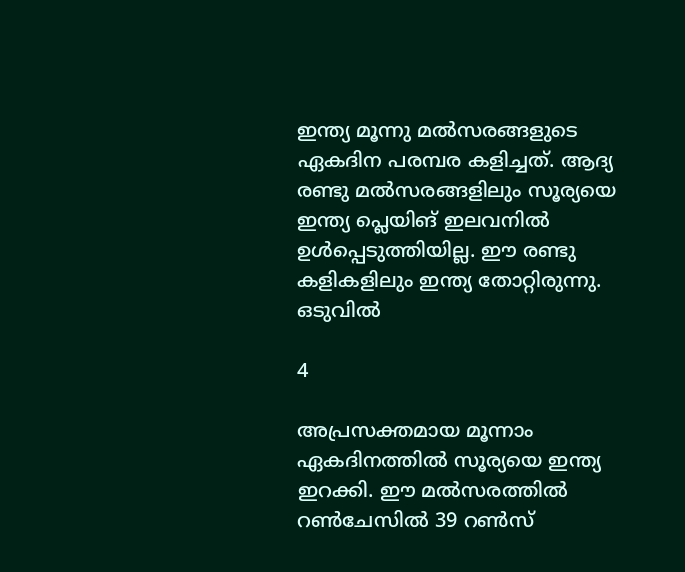ഇന്ത്യ മൂന്നു മല്‍സരങ്ങളുടെ ഏകദിന പരമ്പര കളിച്ചത്. ആദ്യ രണ്ടു മല്‍സരങ്ങളിലും സൂര്യയെ ഇന്ത്യ പ്ലെയിങ് ഇലവനില്‍ ഉള്‍പ്പെടുത്തിയില്ല. ഈ രണ്ടു കളികളിലും ഇന്ത്യ തോറ്റിരുന്നു. ഒടുവില്‍

4

അപ്രസക്തമായ മൂന്നാം ഏകദിനത്തില്‍ സൂര്യയെ ഇന്ത്യ ഇറക്കി. ഈ മല്‍സരത്തില്‍ റണ്‍ചേസില്‍ 39 റണ്‍സ്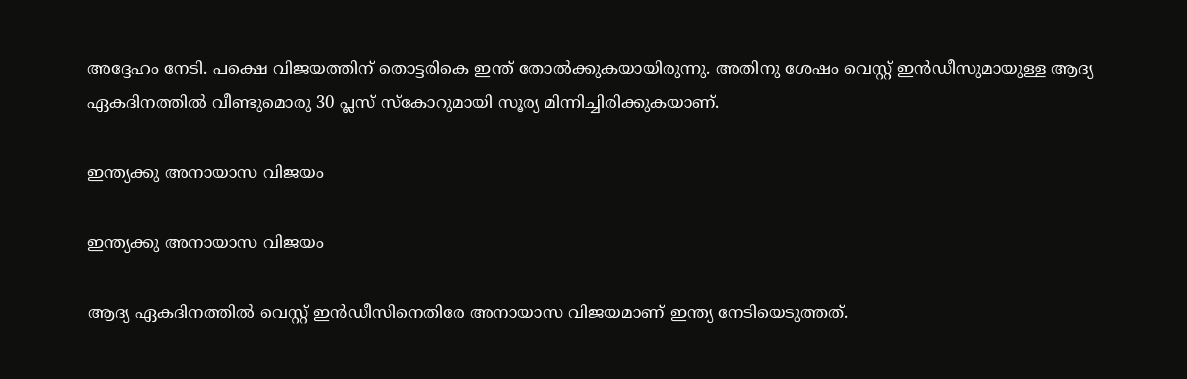അദ്ദേഹം നേടി. പക്ഷെ വിജയത്തിന് തൊട്ടരികെ ഇന്ത് തോല്‍ക്കുകയായിരുന്നു. അതിനു ശേഷം വെസ്റ്റ് ഇന്‍ഡീസുമായുള്ള ആദ്യ ഏകദിനത്തില്‍ വീണ്ടുമൊരു 30 പ്ലസ് സ്‌കോറുമായി സൂര്യ മിന്നിച്ചിരിക്കുകയാണ്.

ഇന്ത്യക്കു അനായാസ വിജയം

ഇന്ത്യക്കു അനായാസ വിജയം

ആദ്യ ഏകദിനത്തില്‍ വെസ്റ്റ് ഇന്‍ഡീസിനെതിരേ അനായാസ വിജയമാണ് ഇന്ത്യ നേടിയെടുത്തത്.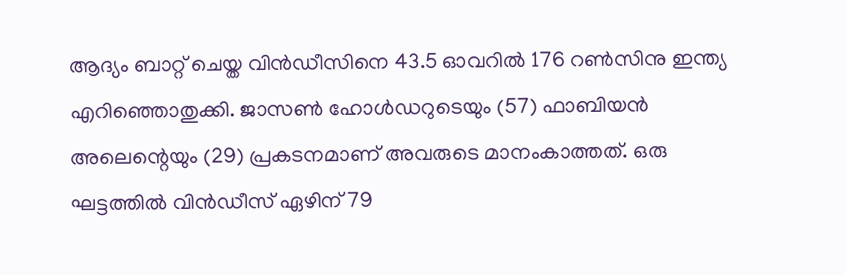ആദ്യം ബാറ്റ് ചെയ്ത വിന്‍ഡീസിനെ 43.5 ഓവറില്‍ 176 റണ്‍സിനു ഇന്ത്യ എറിഞ്ഞൊതുക്കി. ജാസണ്‍ ഹോള്‍ഡറുടെയും (57) ഫാബിയന്‍ അലെന്റെയും (29) പ്രകടനമാണ് അവരുടെ മാനംകാത്തത്. ഒരു ഘട്ടത്തില്‍ വിന്‍ഡീസ് ഏഴിന് 79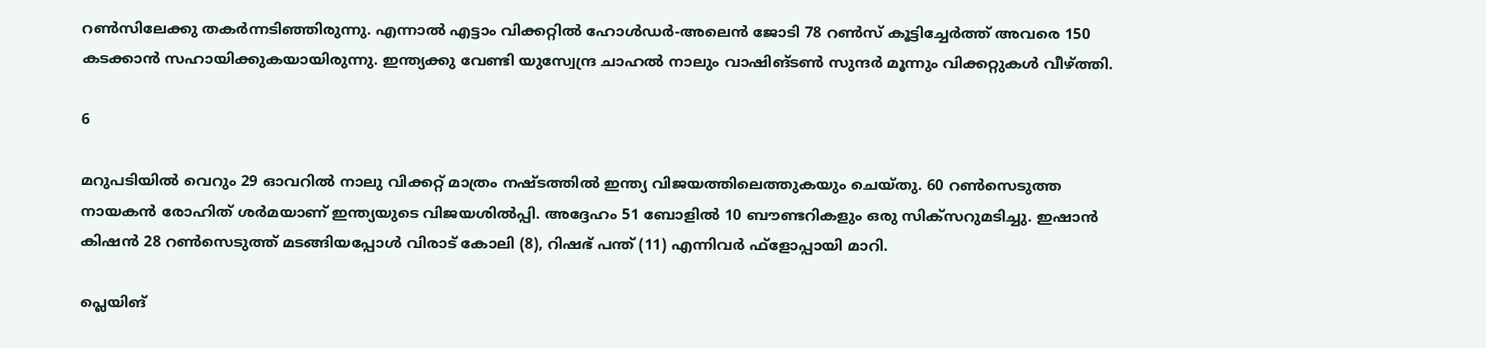റണ്‍സിലേക്കു തകര്‍ന്നടിഞ്ഞിരുന്നു. എന്നാല്‍ എട്ടാം വിക്കറ്റില്‍ ഹോള്‍ഡര്‍-അലെന്‍ ജോടി 78 റണ്‍സ് കൂട്ടിച്ചേര്‍ത്ത് അവരെ 150 കടക്കാന്‍ സഹായിക്കുകയായിരുന്നു. ഇന്ത്യക്കു വേണ്ടി യുസ്വേന്ദ്ര ചാഹല്‍ നാലും വാഷിങ്ടണ്‍ സുന്ദര്‍ മൂന്നും വിക്കറ്റുകള്‍ വീഴ്ത്തി.

6

മറുപടിയില്‍ വെറും 29 ഓവറില്‍ നാലു വിക്കറ്റ് മാത്രം നഷ്ടത്തില്‍ ഇന്ത്യ വിജയത്തിലെത്തുകയും ചെയ്തു. 60 റണ്‍സെടുത്ത നായകന്‍ രോഹിത് ശര്‍മയാണ് ഇന്ത്യയുടെ വിജയശില്‍പ്പി. അദ്ദേഹം 51 ബോളില്‍ 10 ബൗണ്ടറികളും ഒരു സിക്‌സറുമടിച്ചു. ഇഷാന്‍ കിഷന്‍ 28 റണ്‍സെടുത്ത് മടങ്ങിയപ്പോള്‍ വിരാട് കോലി (8), റിഷഭ് പന്ത് (11) എന്നിവര്‍ ഫ്‌ളോപ്പായി മാറി.

പ്ലെയിങ്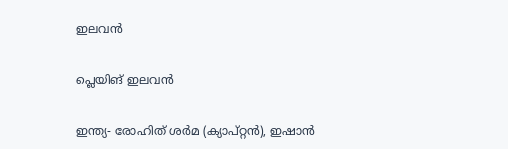ഇലവന്‍

പ്ലെയിങ് ഇലവന്‍

ഇന്ത്യ- രോഹിത് ശര്‍മ (ക്യാപ്റ്റന്‍), ഇഷാന്‍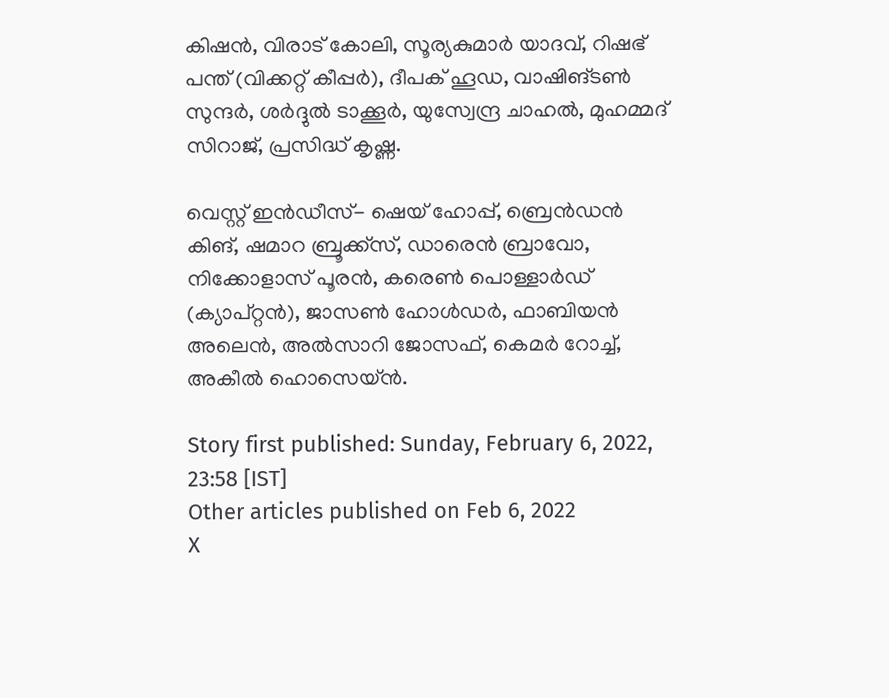കിഷന്‍, വിരാട് കോലി, സൂര്യകുമാര്‍ യാദവ്, റിഷഭ് പന്ത് (വിക്കറ്റ് കീപ്പര്‍), ദീപക് ഹൂഡ, വാഷിങ്ടണ്‍ സുന്ദര്‍, ശര്‍ദ്ദുല്‍ ടാക്കൂര്‍, യുസ്വേന്ദ്ര ചാഹല്‍, മുഹമ്മദ് സിറാജ്, പ്രസിദ്ധ് കൃഷ്ണ.

വെസ്റ്റ് ഇന്‍ഡീസ്- ഷെയ് ഹോപ്പ്, ബ്രെന്‍ഡന്‍ കിങ്, ഷമാറ ബ്രൂക്ക്സ്, ഡാരെന്‍ ബ്രാവോ, നിക്കോളാസ് പൂരന്‍, കരെണ്‍ പൊള്ളാര്‍ഡ് (ക്യാപ്റ്റന്‍), ജാസണ്‍ ഹോള്‍ഡര്‍, ഫാബിയന്‍ അലെന്‍, അല്‍സാറി ജോസഫ്, കെമര്‍ റോച്ച്, അകീല്‍ ഹൊസെയ്ന്‍.

Story first published: Sunday, February 6, 2022, 23:58 [IST]
Other articles published on Feb 6, 2022
X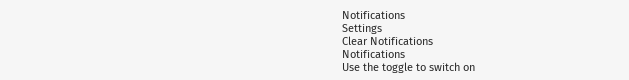Notifications
Settings
Clear Notifications
Notifications
Use the toggle to switch on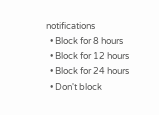notifications
  • Block for 8 hours
  • Block for 12 hours
  • Block for 24 hours
  • Don't block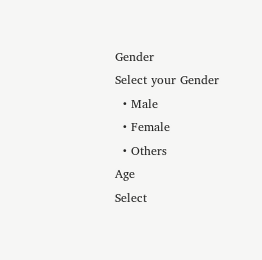Gender
Select your Gender
  • Male
  • Female
  • Others
Age
Select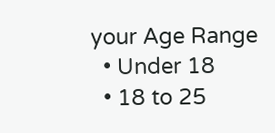your Age Range
  • Under 18
  • 18 to 25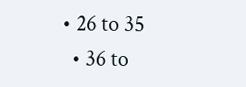• 26 to 35
  • 36 to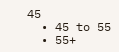45
  • 45 to 55
  • 55+